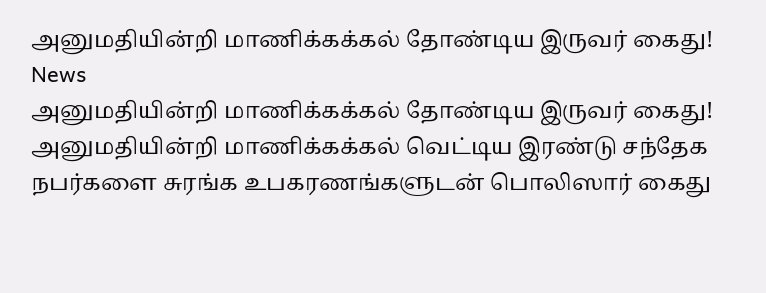அனுமதியின்றி மாணிக்கக்கல் தோண்டிய இருவர் கைது!
News
அனுமதியின்றி மாணிக்கக்கல் தோண்டிய இருவர் கைது!
அனுமதியின்றி மாணிக்கக்கல் வெட்டிய இரண்டு சந்தேக நபர்களை சுரங்க உபகரணங்களுடன் பொலிஸார் கைது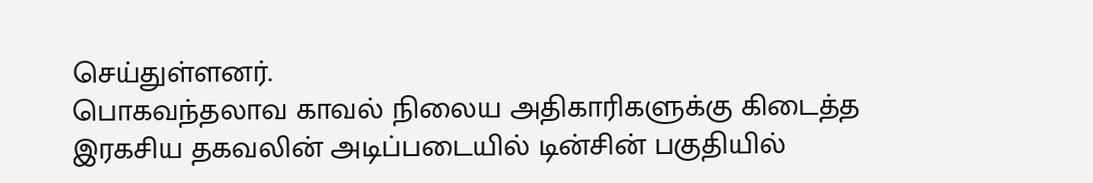செய்துள்ளனர்.
பொகவந்தலாவ காவல் நிலைய அதிகாரிகளுக்கு கிடைத்த இரகசிய தகவலின் அடிப்படையில் டின்சின் பகுதியில்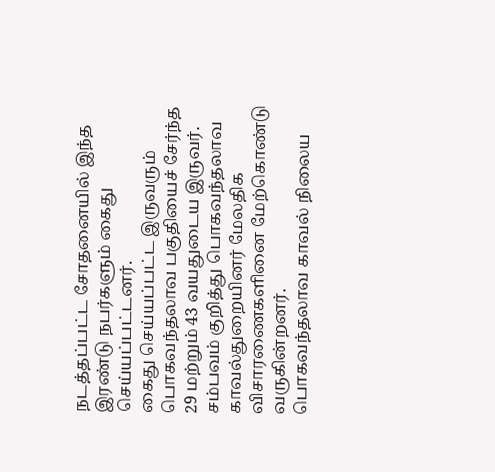நடத்தப்பட்ட சோதனையில் இந்த இரண்டு நபர்களும் கைது செய்யப்பட்டனர்.
கைது செய்யப்பட்ட இருவரும் பொகவந்தலாவ பகுதியைச் சேர்ந்த 29 மற்றும் 43 வயதுடைய இருவர்.
சம்பவம் குறித்து பொகவந்தலாவ காவல்துறையினர் மேலதிக விசாரணைகளினை மேற்கொண்டு வருகின்றனர்.
பொகவந்தலாவ காவல் நிலைய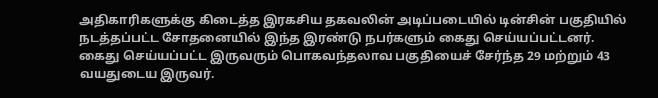அதிகாரிகளுக்கு கிடைத்த இரகசிய தகவலின் அடிப்படையில் டின்சின் பகுதியில் நடத்தப்பட்ட சோதனையில் இந்த இரண்டு நபர்களும் கைது செய்யப்பட்டனர்.
கைது செய்யப்பட்ட இருவரும் பொகவந்தலாவ பகுதியைச் சேர்ந்த 29 மற்றும் 43 வயதுடைய இருவர்.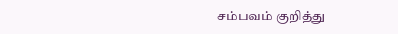சம்பவம் குறித்து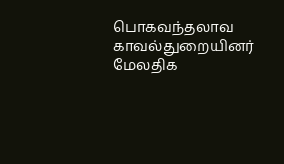பொகவந்தலாவ காவல்துறையினர் மேலதிக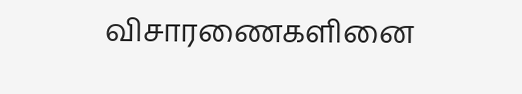விசாரணைகளினை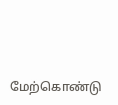மேற்கொண்டு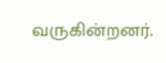வருகின்றனர்.